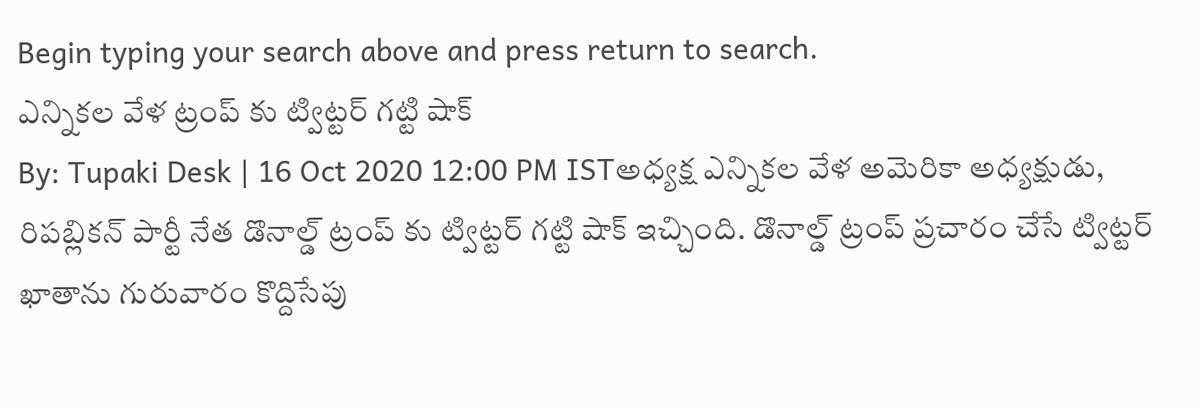Begin typing your search above and press return to search.
ఎన్నికల వేళ ట్రంప్ కు ట్విట్టర్ గట్టి షాక్
By: Tupaki Desk | 16 Oct 2020 12:00 PM ISTఅధ్యక్ష ఎన్నికల వేళ అమెరికా అధ్యక్షుడు, రిపబ్లికన్ పార్టీ నేత డొనాల్డ్ ట్రంప్ కు ట్విట్టర్ గట్టి షాక్ ఇచ్చింది. డొనాల్డ్ ట్రంప్ ప్రచారం చేసే ట్విట్టర్ ఖాతాను గురువారం కొద్దిసేపు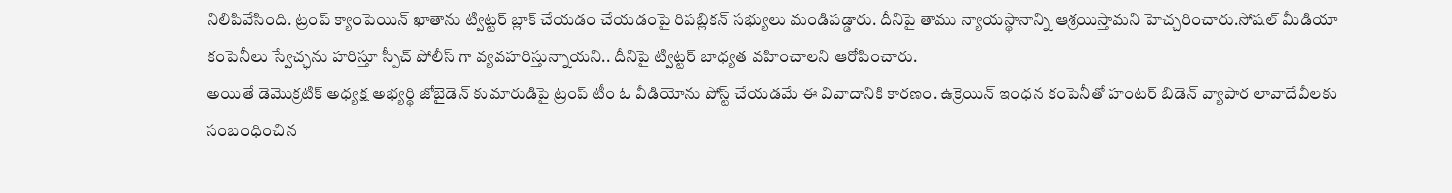నిలిపివేసింది. ట్రంప్ క్యాంపెయిన్ ఖాతాను ట్విట్టర్ బ్లాక్ చేయడం చేయడంపై రిపబ్లికన్ సభ్యులు మండిపడ్డారు. దీనిపై తాము న్యాయస్థానాన్ని ఆశ్రయిస్తామని హెచ్చరించారు.సోషల్ మీడియా కంపెనీలు స్వేచ్ఛను హరిస్తూ స్పీచ్ పోలీస్ గా వ్యవహరిస్తున్నాయని.. దీనిపై ట్విట్టర్ బాధ్యత వహించాలని ఆరోపించారు.
అయితే డెమొక్రటిక్ అధ్యక్ష అభ్యర్థి జోబైడెన్ కుమారుడిపై ట్రంప్ టీం ఓ వీడియోను పోస్ట్ చేయడమే ఈ వివాదానికి కారణం. ఉక్రెయిన్ ఇంధన కంపెనీతో హంటర్ బిడెన్ వ్యాపార లావాదేవీలకు సంబంధించిన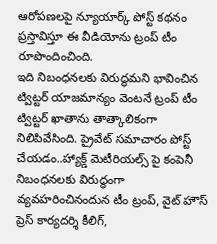ఆరోపణలపై న్యూయార్క్ పోస్ట్ కథనం ప్రస్తావిస్తూ ఈ వీడియోను ట్రంప్ టీం రూపొందించింది.
ఇది నిబంధనలకు విరుద్ధమని భావించిన ట్విట్టర్ యాజమాన్యం వెంటనే ట్రంప్ టీం ట్విట్టర్ ఖాతాను తాత్కాలికంగా నిలిపివేసింది. ప్రైవేట్ సమాచారం పోస్ట్ చేయడం..హ్యాక్డ్ మెటీరియల్స్ పై కంపెనీ నిబంధనలకు విరుద్ధంగా వ్యవహరించినందున టీం ట్రంప్, వైట్ హౌస్ ప్రెస్ కార్యదర్శి కీలిగ్,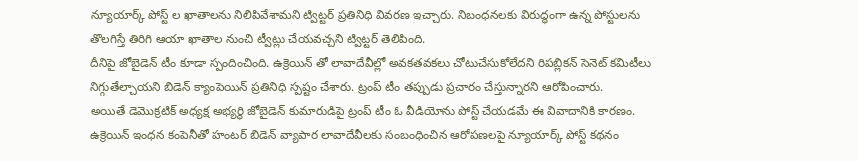న్యూయార్క్ పోస్ట్ ల ఖాతాలను నిలిపివేశామని ట్విట్టర్ ప్రతినిధి వివరణ ఇచ్చారు. నిబంధనలకు విరుద్ధంగా ఉన్న పోస్టులను తొలగిస్తే తిరిగి ఆయా ఖాతాల నుంచి ట్వీట్లు చేయవచ్చని ట్విట్టర్ తెలిపింది.
దీనిపై జోబైడెన్ టీం కూడా స్పందించింది. ఉక్రెయిన్ తో లావాదేవీల్లో అవకతవకలు చోటుచేసుకోలేదని రిపబ్లికన్ సెనెట్ కమిటీలు నిగ్గుతేల్చాయని బిడెన్ క్యాంపెయిన్ ప్రతినిధి స్పష్టం చేశారు. ట్రంప్ టీం తప్పుడు ప్రచారం చేస్తున్నారని ఆరోపించారు.
అయితే డెమొక్రటిక్ అధ్యక్ష అభ్యర్థి జోబైడెన్ కుమారుడిపై ట్రంప్ టీం ఓ వీడియోను పోస్ట్ చేయడమే ఈ వివాదానికి కారణం. ఉక్రెయిన్ ఇంధన కంపెనీతో హంటర్ బిడెన్ వ్యాపార లావాదేవీలకు సంబంధించిన ఆరోపణలపై న్యూయార్క్ పోస్ట్ కథనం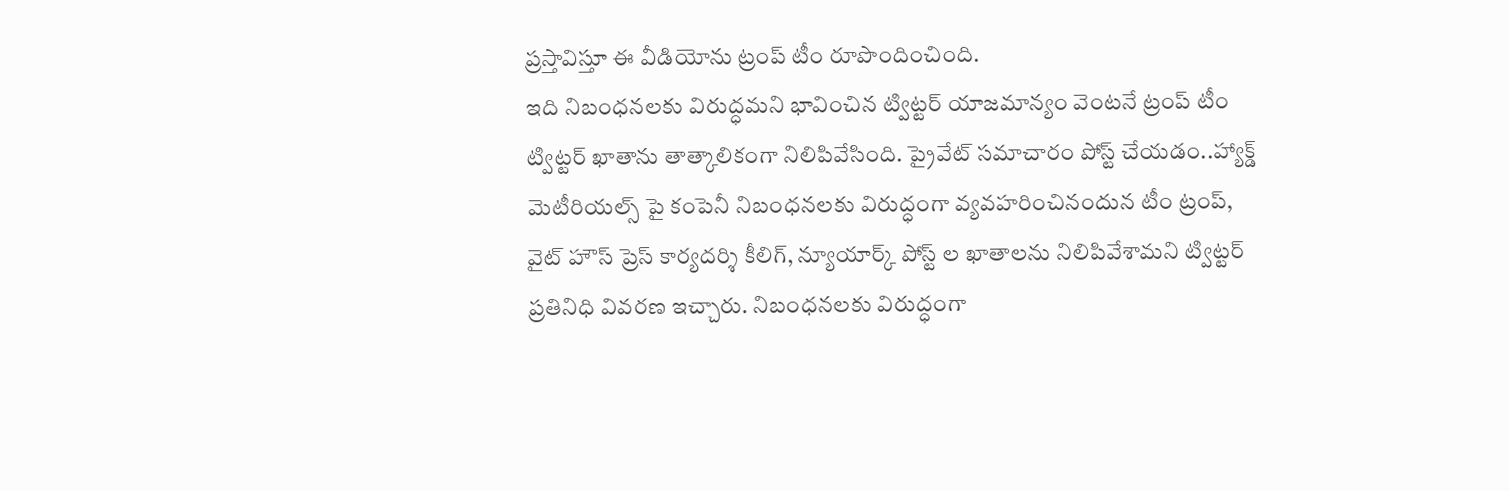ప్రస్తావిస్తూ ఈ వీడియోను ట్రంప్ టీం రూపొందించింది.
ఇది నిబంధనలకు విరుద్ధమని భావించిన ట్విట్టర్ యాజమాన్యం వెంటనే ట్రంప్ టీం ట్విట్టర్ ఖాతాను తాత్కాలికంగా నిలిపివేసింది. ప్రైవేట్ సమాచారం పోస్ట్ చేయడం..హ్యాక్డ్ మెటీరియల్స్ పై కంపెనీ నిబంధనలకు విరుద్ధంగా వ్యవహరించినందున టీం ట్రంప్, వైట్ హౌస్ ప్రెస్ కార్యదర్శి కీలిగ్, న్యూయార్క్ పోస్ట్ ల ఖాతాలను నిలిపివేశామని ట్విట్టర్ ప్రతినిధి వివరణ ఇచ్చారు. నిబంధనలకు విరుద్ధంగా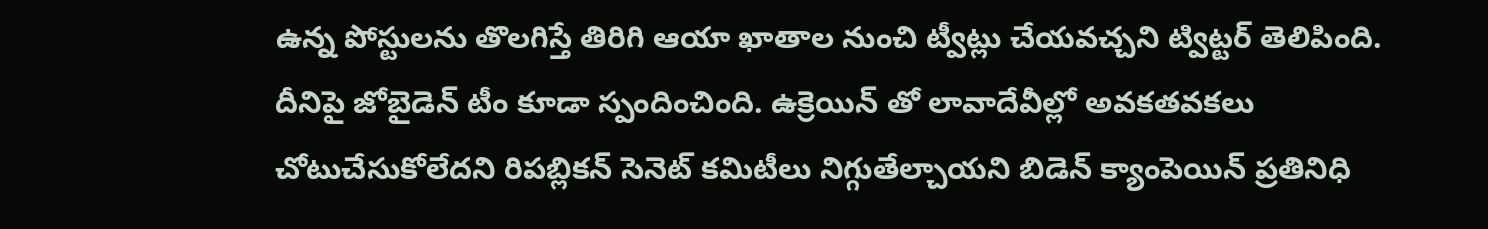ఉన్న పోస్టులను తొలగిస్తే తిరిగి ఆయా ఖాతాల నుంచి ట్వీట్లు చేయవచ్చని ట్విట్టర్ తెలిపింది.
దీనిపై జోబైడెన్ టీం కూడా స్పందించింది. ఉక్రెయిన్ తో లావాదేవీల్లో అవకతవకలు చోటుచేసుకోలేదని రిపబ్లికన్ సెనెట్ కమిటీలు నిగ్గుతేల్చాయని బిడెన్ క్యాంపెయిన్ ప్రతినిధి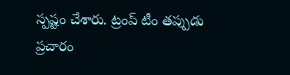స్పష్టం చేశారు. ట్రంప్ టీం తప్పుడు ప్రచారం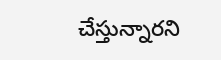చేస్తున్నారని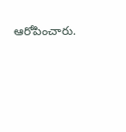ఆరోపించారు.